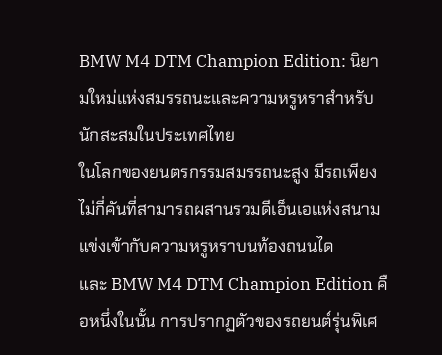BMW M4 DTM Champion Edition: นิยามใหม่แห่งสมรรถนะและความหรูหราสำหรับนักสะสมในประเทศไทย
ในโลกของยนตรกรรมสมรรถนะสูง มีรถเพียงไม่กี่คันที่สามารถผสานรวมดีเอ็นเอแห่งสนามแข่งเข้ากับความหรูหราบนท้องถนนได
และ BMW M4 DTM Champion Edition คือหนึ่งในนั้น การปรากฏตัวของรถยนต์รุ่นพิเศ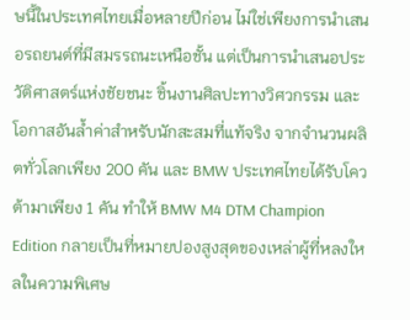ษนี้ในประเทศไทยเมื่อหลายปีก่อน ไม่ใช่เพียงการนำเสนอรถยนต์ที่มีสมรรถนะเหนือชั้น แต่เป็นการนำเสนอประวัติศาสตร์แห่งชัยชนะ ชิ้นงานศิลปะทางวิศวกรรม และโอกาสอันล้ำค่าสำหรับนักสะสมที่แท้จริง จากจำนวนผลิตทั่วโลกเพียง 200 คัน และ BMW ประเทศไทยได้รับโควต้ามาเพียง 1 คัน ทำให้ BMW M4 DTM Champion Edition กลายเป็นที่หมายปองสูงสุดของเหล่าผู้ที่หลงใหลในความพิเศษ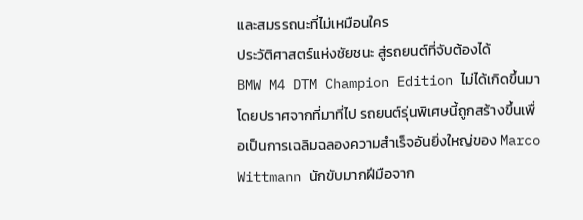และสมรรถนะที่ไม่เหมือนใคร
ประวัติศาสตร์แห่งชัยชนะ สู่รถยนต์ที่จับต้องได้
BMW M4 DTM Champion Edition ไม่ได้เกิดขึ้นมาโดยปราศจากที่มาที่ไป รถยนต์รุ่นพิเศษนี้ถูกสร้างขึ้นเพื่อเป็นการเฉลิมฉลองความสำเร็จอันยิ่งใหญ่ของ Marco Wittmann นักขับมากฝีมือจาก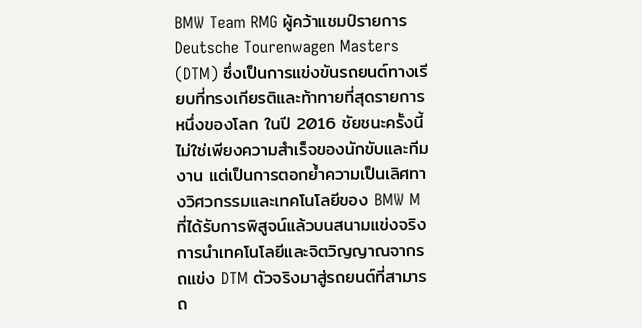BMW Team RMG ผู้คว้าแชมป์รายการ Deutsche Tourenwagen Masters (DTM) ซึ่งเป็นการแข่งขันรถยนต์ทางเรียบที่ทรงเกียรติและท้าทายที่สุดรายการหนึ่งของโลก ในปี 2016 ชัยชนะครั้งนี้ไม่ใช่เพียงความสำเร็จของนักขับและทีมงาน แต่เป็นการตอกย้ำความเป็นเลิศทางวิศวกรรมและเทคโนโลยีของ BMW M ที่ได้รับการพิสูจน์แล้วบนสนามแข่งจริง การนำเทคโนโลยีและจิตวิญญาณจากรถแข่ง DTM ตัวจริงมาสู่รถยนต์ที่สามารถ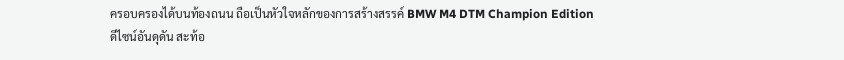ครอบครองได้บนท้องถนน ถือเป็นหัวใจหลักของการสร้างสรรค์ BMW M4 DTM Champion Edition
ดีไซน์อันดุดัน สะท้อ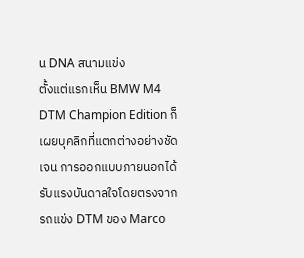น DNA สนามแข่ง
ตั้งแต่แรกเห็น BMW M4 DTM Champion Edition ก็เผยบุคลิกที่แตกต่างอย่างชัดเจน การออกแบบภายนอกได้รับแรงบันดาลใจโดยตรงจากรถแข่ง DTM ของ Marco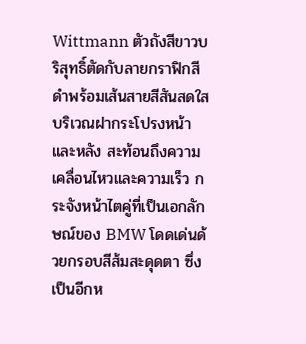Wittmann ตัวถังสีขาวบริสุทธิ์ตัดกับลายกราฟิกสีดำพร้อมเส้นสายสีสันสดใสบริเวณฝากระโปรงหน้าและหลัง สะท้อนถึงความเคลื่อนไหวและความเร็ว กระจังหน้าไตคู่ที่เป็นเอกลักษณ์ของ BMW โดดเด่นด้วยกรอบสีส้มสะดุดตา ซึ่งเป็นอีกห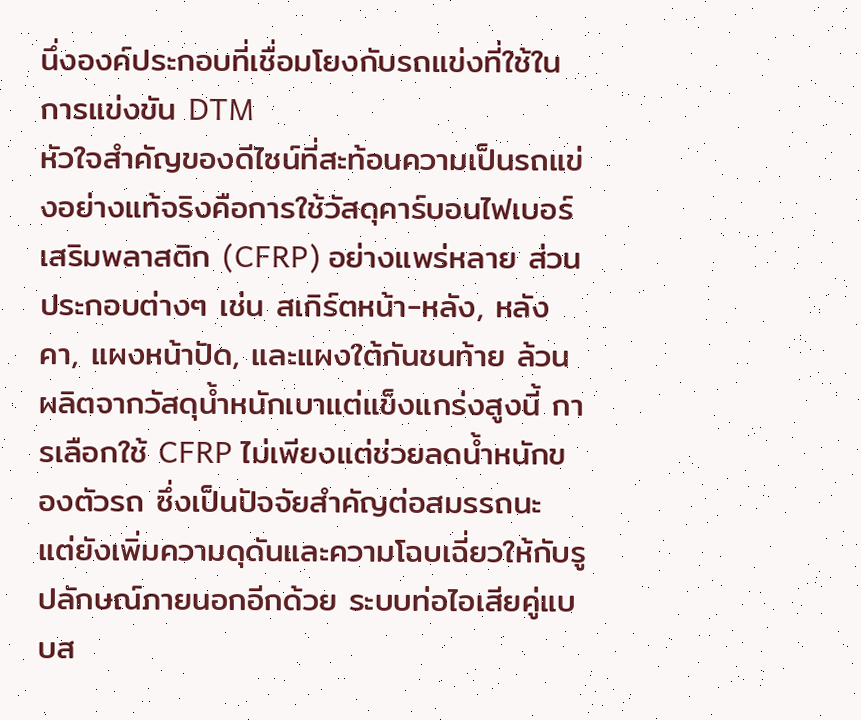นึ่งองค์ประกอบที่เชื่อมโยงกับรถแข่งที่ใช้ในการแข่งขัน DTM
หัวใจสำคัญของดีไซน์ที่สะท้อนความเป็นรถแข่งอย่างแท้จริงคือการใช้วัสดุคาร์บอนไฟเบอร์เสริมพลาสติก (CFRP) อย่างแพร่หลาย ส่วนประกอบต่างๆ เช่น สเกิร์ตหน้า-หลัง, หลังคา, แผงหน้าปัด, และแผงใต้กันชนท้าย ล้วนผลิตจากวัสดุน้ำหนักเบาแต่แข็งแกร่งสูงนี้ การเลือกใช้ CFRP ไม่เพียงแต่ช่วยลดน้ำหนักของตัวรถ ซึ่งเป็นปัจจัยสำคัญต่อสมรรถนะ แต่ยังเพิ่มความดุดันและความโฉบเฉี่ยวให้กับรูปลักษณ์ภายนอกอีกด้วย ระบบท่อไอเสียคู่แบบส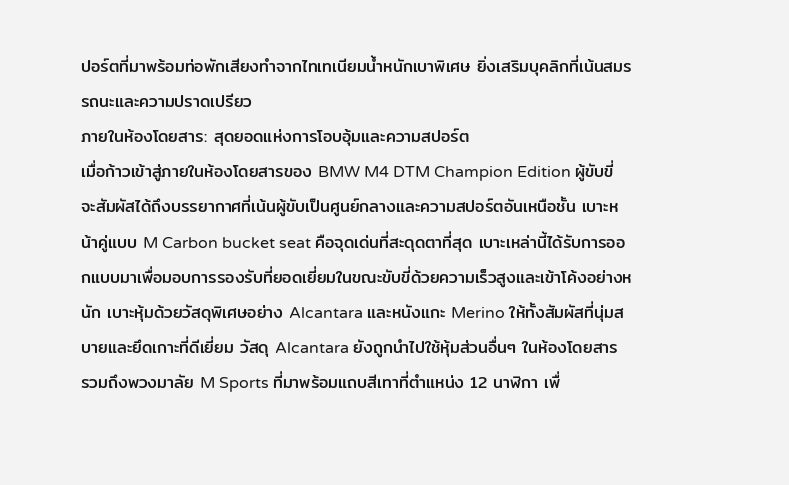ปอร์ตที่มาพร้อมท่อพักเสียงทำจากไทเทเนียมน้ำหนักเบาพิเศษ ยิ่งเสริมบุคลิกที่เน้นสมรรถนะและความปราดเปรียว
ภายในห้องโดยสาร: สุดยอดแห่งการโอบอุ้มและความสปอร์ต
เมื่อก้าวเข้าสู่ภายในห้องโดยสารของ BMW M4 DTM Champion Edition ผู้ขับขี่จะสัมผัสได้ถึงบรรยากาศที่เน้นผู้ขับเป็นศูนย์กลางและความสปอร์ตอันเหนือชั้น เบาะหน้าคู่แบบ M Carbon bucket seat คือจุดเด่นที่สะดุดตาที่สุด เบาะเหล่านี้ได้รับการออกแบบมาเพื่อมอบการรองรับที่ยอดเยี่ยมในขณะขับขี่ด้วยความเร็วสูงและเข้าโค้งอย่างหนัก เบาะหุ้มด้วยวัสดุพิเศษอย่าง Alcantara และหนังแกะ Merino ให้ทั้งสัมผัสที่นุ่มสบายและยึดเกาะที่ดีเยี่ยม วัสดุ Alcantara ยังถูกนำไปใช้หุ้มส่วนอื่นๆ ในห้องโดยสาร รวมถึงพวงมาลัย M Sports ที่มาพร้อมแถบสีเทาที่ตำแหน่ง 12 นาฬิกา เพื่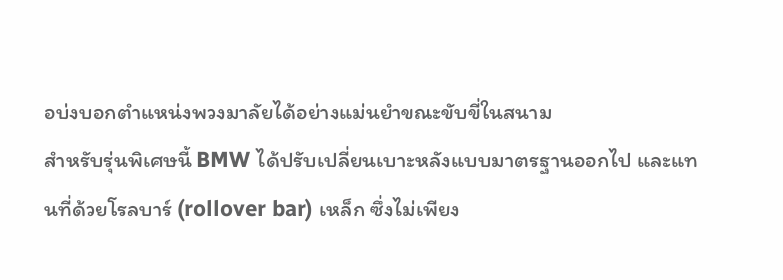อบ่งบอกตำแหน่งพวงมาลัยได้อย่างแม่นยำขณะขับขี่ในสนาม
สำหรับรุ่นพิเศษนี้ BMW ได้ปรับเปลี่ยนเบาะหลังแบบมาตรฐานออกไป และแทนที่ด้วยโรลบาร์ (rollover bar) เหล็ก ซึ่งไม่เพียง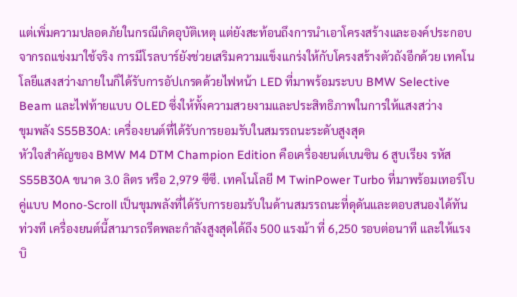แต่เพิ่มความปลอดภัยในกรณีเกิดอุบัติเหตุ แต่ยังสะท้อนถึงการนำเอาโครงสร้างและองค์ประกอบจากรถแข่งมาใช้จริง การมีโรลบาร์ยังช่วยเสริมความแข็งแกร่งให้กับโครงสร้างตัวถังอีกด้วย เทคโนโลยีแสงสว่างภายในก็ได้รับการอัปเกรดด้วยไฟหน้า LED ที่มาพร้อมระบบ BMW Selective Beam และไฟท้ายแบบ OLED ซึ่งให้ทั้งความสวยงามและประสิทธิภาพในการให้แสงสว่าง
ขุมพลัง S55B30A: เครื่องยนต์ที่ได้รับการยอมรับในสมรรถนะระดับสูงสุด
หัวใจสำคัญของ BMW M4 DTM Champion Edition คือเครื่องยนต์เบนซิน 6 สูบเรียง รหัส S55B30A ขนาด 3.0 ลิตร หรือ 2,979 ซีซี. เทคโนโลยี M TwinPower Turbo ที่มาพร้อมเทอร์โบคู่แบบ Mono-Scroll เป็นขุมพลังที่ได้รับการยอมรับในด้านสมรรถนะที่ดุดันและตอบสนองได้ทันท่วงที เครื่องยนต์นี้สามารถรีดพละกำลังสูงสุดได้ถึง 500 แรงม้า ที่ 6,250 รอบต่อนาที และให้แรงบิ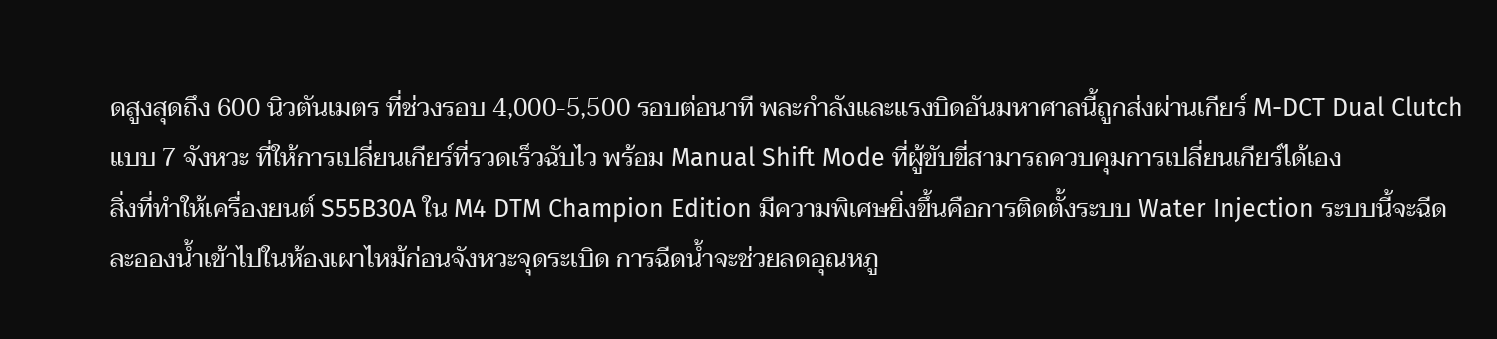ดสูงสุดถึง 600 นิวตันเมตร ที่ช่วงรอบ 4,000-5,500 รอบต่อนาที พละกำลังและแรงบิดอันมหาศาลนี้ถูกส่งผ่านเกียร์ M-DCT Dual Clutch แบบ 7 จังหวะ ที่ให้การเปลี่ยนเกียร์ที่รวดเร็วฉับไว พร้อม Manual Shift Mode ที่ผู้ขับขี่สามารถควบคุมการเปลี่ยนเกียร์ได้เอง
สิ่งที่ทำให้เครื่องยนต์ S55B30A ใน M4 DTM Champion Edition มีความพิเศษยิ่งขึ้นคือการติดตั้งระบบ Water Injection ระบบนี้จะฉีดละอองน้ำเข้าไปในห้องเผาไหม้ก่อนจังหวะจุดระเบิด การฉีดน้ำจะช่วยลดอุณหภู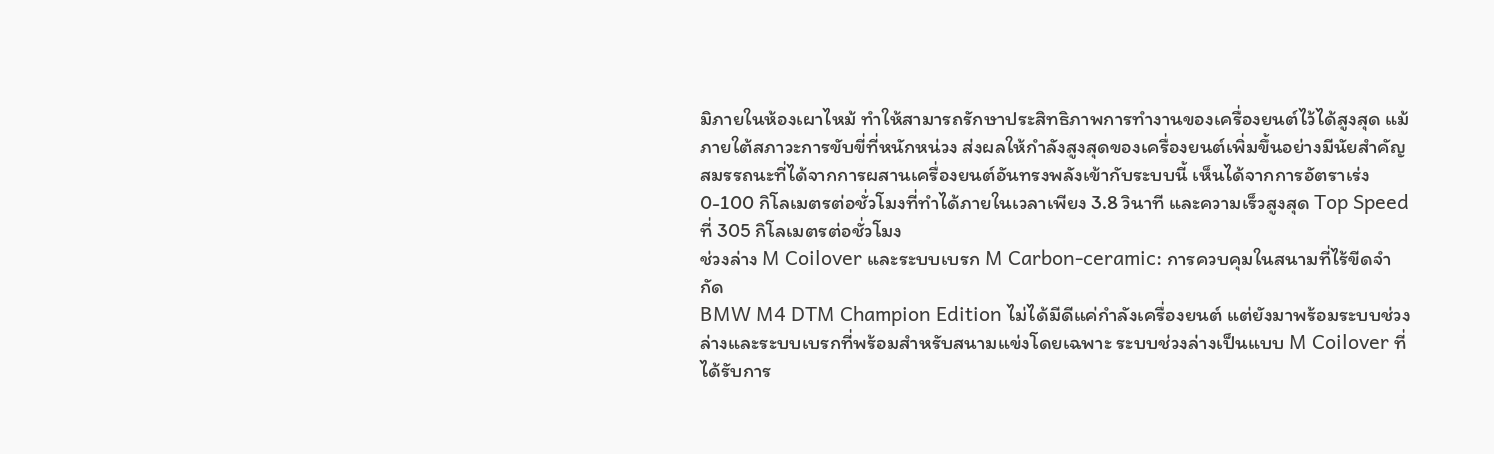มิภายในห้องเผาไหม้ ทำให้สามารถรักษาประสิทธิภาพการทำงานของเครื่องยนต์ไว้ได้สูงสุด แม้ภายใต้สภาวะการขับขี่ที่หนักหน่วง ส่งผลให้กำลังสูงสุดของเครื่องยนต์เพิ่มขึ้นอย่างมีนัยสำคัญ สมรรถนะที่ได้จากการผสานเครื่องยนต์อันทรงพลังเข้ากับระบบนี้ เห็นได้จากการอัตราเร่ง 0-100 กิโลเมตรต่อชั่วโมงที่ทำได้ภายในเวลาเพียง 3.8 วินาที และความเร็วสูงสุด Top Speed ที่ 305 กิโลเมตรต่อชั่วโมง
ช่วงล่าง M Coilover และระบบเบรก M Carbon-ceramic: การควบคุมในสนามที่ไร้ขีดจำกัด
BMW M4 DTM Champion Edition ไม่ได้มีดีแค่กำลังเครื่องยนต์ แต่ยังมาพร้อมระบบช่วงล่างและระบบเบรกที่พร้อมสำหรับสนามแข่งโดยเฉพาะ ระบบช่วงล่างเป็นแบบ M Coilover ที่ได้รับการ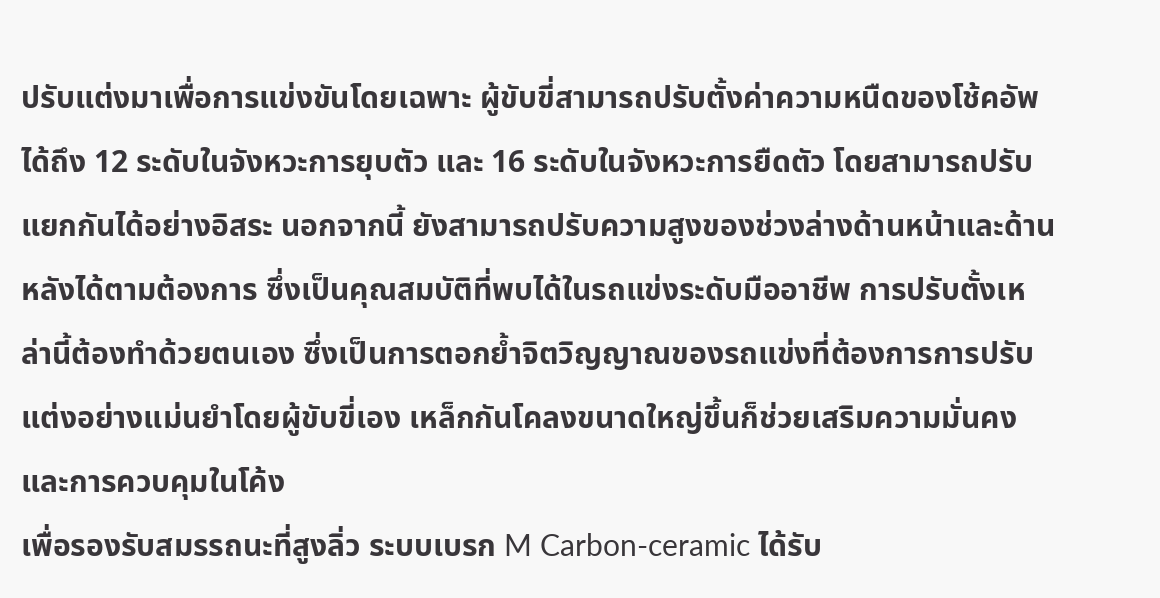ปรับแต่งมาเพื่อการแข่งขันโดยเฉพาะ ผู้ขับขี่สามารถปรับตั้งค่าความหนืดของโช้คอัพได้ถึง 12 ระดับในจังหวะการยุบตัว และ 16 ระดับในจังหวะการยืดตัว โดยสามารถปรับแยกกันได้อย่างอิสระ นอกจากนี้ ยังสามารถปรับความสูงของช่วงล่างด้านหน้าและด้านหลังได้ตามต้องการ ซึ่งเป็นคุณสมบัติที่พบได้ในรถแข่งระดับมืออาชีพ การปรับตั้งเหล่านี้ต้องทำด้วยตนเอง ซึ่งเป็นการตอกย้ำจิตวิญญาณของรถแข่งที่ต้องการการปรับแต่งอย่างแม่นยำโดยผู้ขับขี่เอง เหล็กกันโคลงขนาดใหญ่ขึ้นก็ช่วยเสริมความมั่นคงและการควบคุมในโค้ง
เพื่อรองรับสมรรถนะที่สูงลิ่ว ระบบเบรก M Carbon-ceramic ได้รับ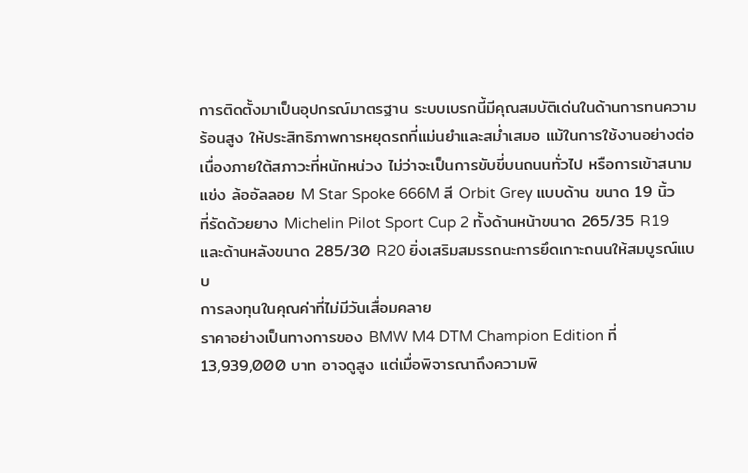การติดตั้งมาเป็นอุปกรณ์มาตรฐาน ระบบเบรกนี้มีคุณสมบัติเด่นในด้านการทนความร้อนสูง ให้ประสิทธิภาพการหยุดรถที่แม่นยำและสม่ำเสมอ แม้ในการใช้งานอย่างต่อเนื่องภายใต้สภาวะที่หนักหน่วง ไม่ว่าจะเป็นการขับขี่บนถนนทั่วไป หรือการเข้าสนามแข่ง ล้ออัลลอย M Star Spoke 666M สี Orbit Grey แบบด้าน ขนาด 19 นิ้ว ที่รัดด้วยยาง Michelin Pilot Sport Cup 2 ทั้งด้านหน้าขนาด 265/35 R19 และด้านหลังขนาด 285/30 R20 ยิ่งเสริมสมรรถนะการยึดเกาะถนนให้สมบูรณ์แบบ
การลงทุนในคุณค่าที่ไม่มีวันเสื่อมคลาย
ราคาอย่างเป็นทางการของ BMW M4 DTM Champion Edition ที่ 13,939,000 บาท อาจดูสูง แต่เมื่อพิจารณาถึงความพิ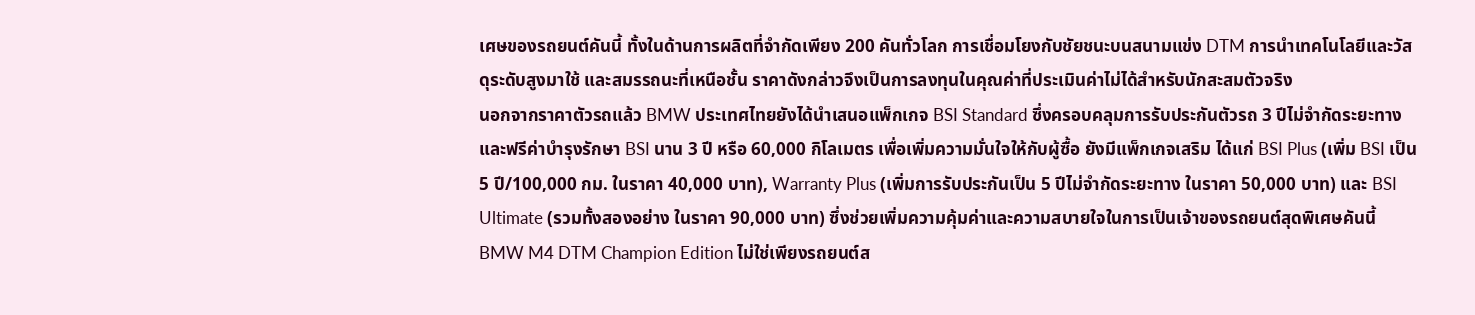เศษของรถยนต์คันนี้ ทั้งในด้านการผลิตที่จำกัดเพียง 200 คันทั่วโลก การเชื่อมโยงกับชัยชนะบนสนามแข่ง DTM การนำเทคโนโลยีและวัสดุระดับสูงมาใช้ และสมรรถนะที่เหนือชั้น ราคาดังกล่าวจึงเป็นการลงทุนในคุณค่าที่ประเมินค่าไม่ได้สำหรับนักสะสมตัวจริง
นอกจากราคาตัวรถแล้ว BMW ประเทศไทยยังได้นำเสนอแพ็กเกจ BSI Standard ซึ่งครอบคลุมการรับประกันตัวรถ 3 ปีไม่จำกัดระยะทาง และฟรีค่าบำรุงรักษา BSI นาน 3 ปี หรือ 60,000 กิโลเมตร เพื่อเพิ่มความมั่นใจให้กับผู้ซื้อ ยังมีแพ็กเกจเสริม ได้แก่ BSI Plus (เพิ่ม BSI เป็น 5 ปี/100,000 กม. ในราคา 40,000 บาท), Warranty Plus (เพิ่มการรับประกันเป็น 5 ปีไม่จำกัดระยะทาง ในราคา 50,000 บาท) และ BSI Ultimate (รวมทั้งสองอย่าง ในราคา 90,000 บาท) ซึ่งช่วยเพิ่มความคุ้มค่าและความสบายใจในการเป็นเจ้าของรถยนต์สุดพิเศษคันนี้
BMW M4 DTM Champion Edition ไม่ใช่เพียงรถยนต์ส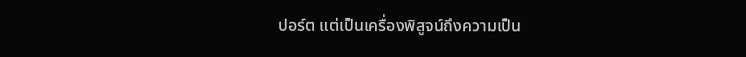ปอร์ต แต่เป็นเครื่องพิสูจน์ถึงความเป็น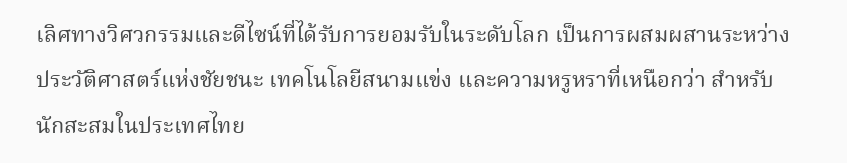เลิศทางวิศวกรรมและดีไซน์ที่ได้รับการยอมรับในระดับโลก เป็นการผสมผสานระหว่างประวัติศาสตร์แห่งชัยชนะ เทคโนโลยีสนามแข่ง และความหรูหราที่เหนือกว่า สำหรับนักสะสมในประเทศไทย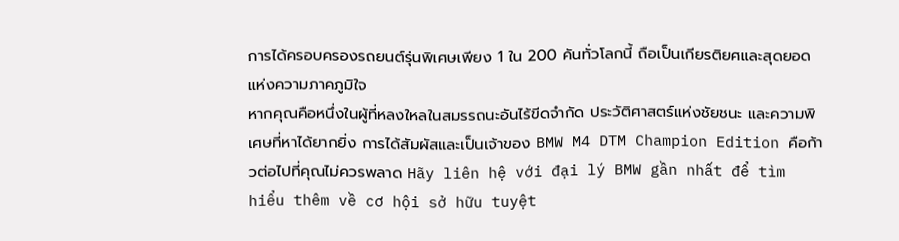การได้ครอบครองรถยนต์รุ่นพิเศษเพียง 1 ใน 200 คันทั่วโลกนี้ ถือเป็นเกียรติยศและสุดยอดแห่งความภาคภูมิใจ
หากคุณคือหนึ่งในผู้ที่หลงใหลในสมรรถนะอันไร้ขีดจำกัด ประวัติศาสตร์แห่งชัยชนะ และความพิเศษที่หาได้ยากยิ่ง การได้สัมผัสและเป็นเจ้าของ BMW M4 DTM Champion Edition คือก้าวต่อไปที่คุณไม่ควรพลาด Hãy liên hệ với đại lý BMW gần nhất để tìm hiểu thêm về cơ hội sở hữu tuyệt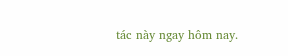tác này ngay hôm nay.